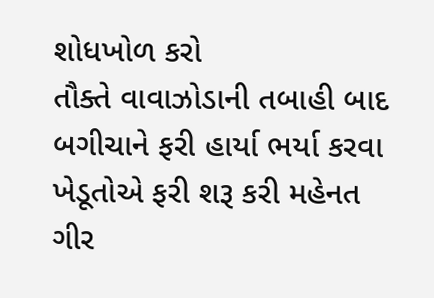શોધખોળ કરો
તૌક્તે વાવાઝોડાની તબાહી બાદ બગીચાને ફરી હાર્યા ભર્યા કરવા ખેડૂતોએ ફરી શરૂ કરી મહેનત
ગીર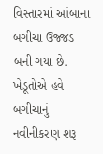વિસ્તારમાં આંબાના બગીચા ઉજ્જડ બની ગયા છે. ખેડૂતોએ હવે બગીચાનું નવીનીકરણ શરૂ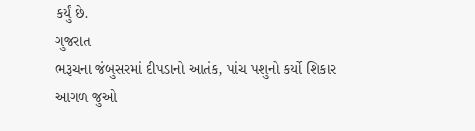કર્યું છે.
ગુજરાત
ભરૂચના જંબુસરમાં દીપડાનો આતંક, પાંચ પશુનો કર્યો શિકાર
આગળ જુઓ